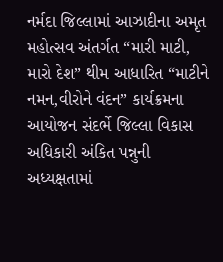નર્મદા જિલ્લામાં આઝાદીના અમૃત મહોત્સવ અંતર્ગત “મારી માટી, મારો દેશ” થીમ આધારિત “માટીને નમન,વીરોને વંદન” કાર્યક્રમના આયોજન સંદર્ભે જિલ્લા વિકાસ અધિકારી અંકિત પન્નુની અધ્યક્ષતામાં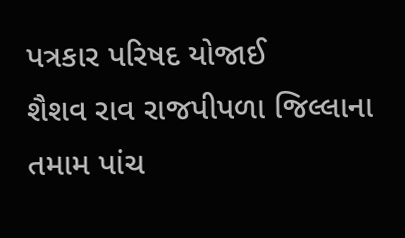પત્રકાર પરિષદ યોજાઈ
શૈશવ રાવ રાજપીપળા જિલ્લાના તમામ પાંચ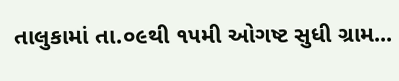તાલુકામાં તા.૦૯થી ૧૫મી ઓગષ્ટ સુધી ગ્રામ...